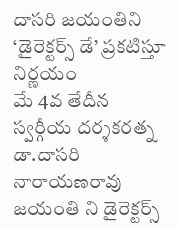దాసరి జయంతిని ‘డైరెక్టర్స్ డే’ ప్రకటిస్తూ నిర్ణయం
మే 4వ తేదీన స్వర్గీయ దర్శకరత్న డా.దాసరి నారాయణరావు జయంతి ని డైరెక్టర్స్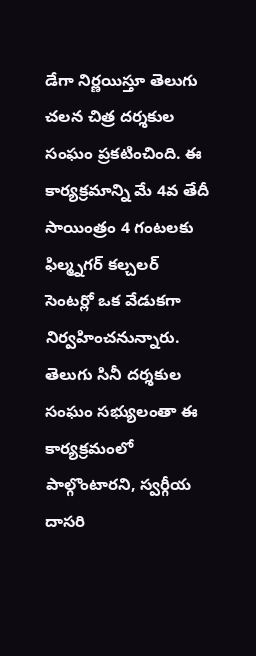డేగా నిర్ణయిస్తూ తెలుగు చలన చిత్ర దర్శకుల సంఘం ప్రకటించింది. ఈ కార్యక్రమాన్ని మే 4వ తేదీ సాయింత్రం 4 గంటలకు ఫిల్మ్నగర్ కల్చలర్ సెంటర్లో ఒక వేడుకగా నిర్వహించనున్నారు.
తెలుగు సినీ దర్శకుల సంఘం సభ్యులంతా ఈ కార్యక్రమంలో పాల్గొంటారని, స్వర్గీయ దాసరి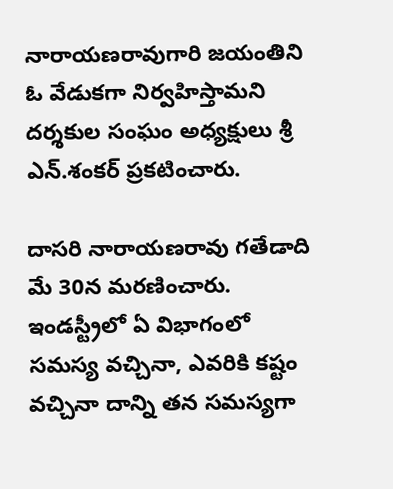నారాయణరావుగారి జయంతిని ఓ వేడుకగా నిర్వహిస్తామని దర్శకుల సంఘం అధ్యక్షులు శ్రీ ఎన్.శంకర్ ప్రకటించారు.

దాసరి నారాయణరావు గతేడాది మే 30న మరణించారు. ఇండస్ట్రీలో ఏ విభాగంలో సమస్య వచ్చినా, ఎవరికి కష్టం వచ్చినా దాన్ని తన సమస్యగా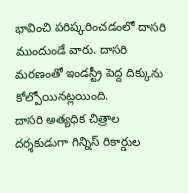భావించి పరిష్కరించడంలో దాసరి ముందుండే వారు. దాసరి మరణంతో ఇండస్ట్రీ పెద్ద దిక్కును కోల్పోయినట్లయింది.
దాసరి అత్యధిక చిత్రాల దర్శకుడుగా గిన్నిస్ రికార్డుల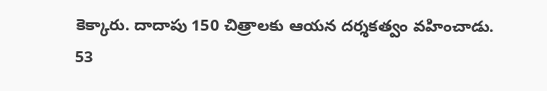కెక్కారు. దాదాపు 150 చిత్రాలకు ఆయన దర్శకత్వం వహించాడు. 53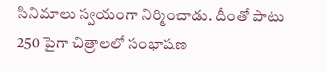సినిమాలు స్వయంగా నిర్మించాడు. దీంతో పాటు 250 పైగా చిత్రాలలో సంభాషణ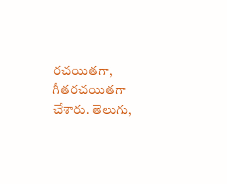రచయితగా, గీతరచయితగా చేశారు. తెలుగు,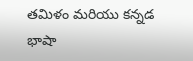తమిళం మరియు కన్నడ భాషా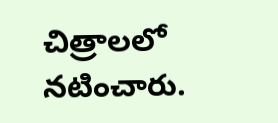చిత్రాలలో నటించారు.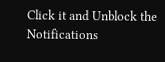Click it and Unblock the Notifications